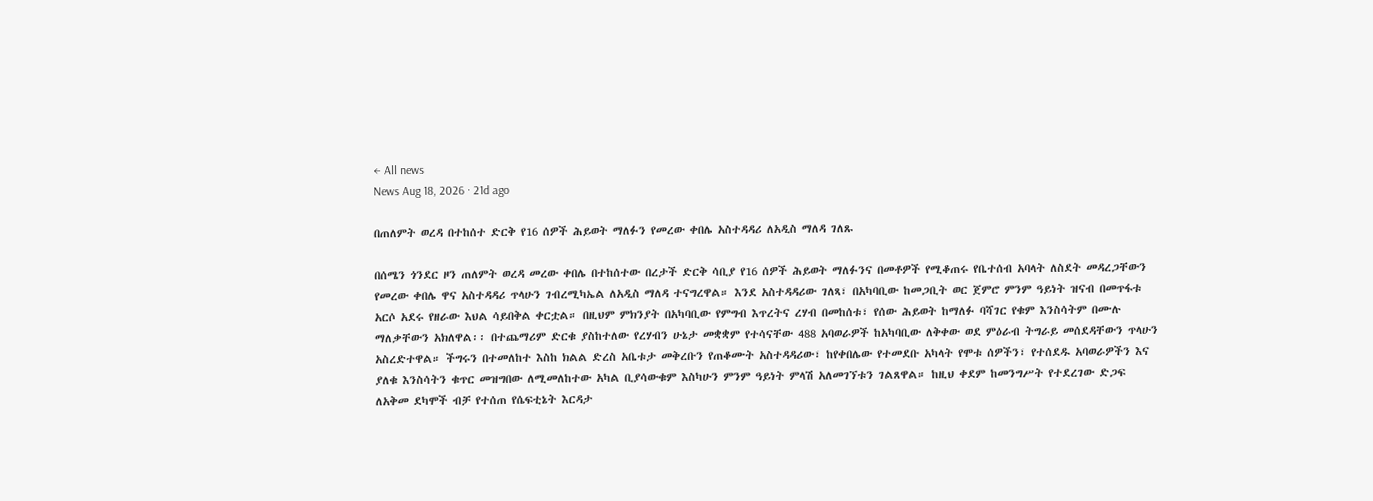← All news
News Aug 18, 2026 · 21d ago

በጠለምት ወረዳ በተከሰተ ድርቅ የ16 ሰዎች ሕይወት ማለፉን የመረው ቀበሌ አስተዳዳሪ ለአዲስ ማለዳ ገለጹ

በሰሜን ጎንደር ዞን ጠለምት ወረዳ መረው ቀበሌ በተከሰተው በረታች ድርቅ ሳቢያ የ16 ሰዎች ሕይወት ማለፉንና በመቶዎች የሚቆጠሩ የቤተሰብ አባላት ለስደት መዳረጋቸውን የመረው ቀበሌ ዋና አስተዳዳሪ ጥላሁን ገብረሚካኤል ለአዲስ ማለዳ ተናግረዋል። እንደ አስተዳዳሪው ገለጻ፣ በአካባቢው ከመጋቢት ወር ጀምሮ ምንም ዓይነት ዝናብ በመጥፋቱ አርሶ አደሩ የዘራው እህል ሳይበቅል ቀርቷል። በዚህም ምክንያት በአካባቢው የምግብ እጥረትና ረሃብ በመከሰቱ፣ የሰው ሕይወት ከማለፉ ባሻገር የቁም እንስሳትም በሙሉ ማለቃቸውን አክለዋል፡፡ በተጨማሪም ድርቁ ያስከተለው የረሃብን ሁኔታ መቋቋም የተሳናቸው 488 አባወራዎች ከአካባቢው ለቅቀው ወደ ምዕራብ ትግራይ መሰደዳቸውን ጥላሁን አስረድተዋል። ችግሩን በተመለከተ እስከ ክልል ድረስ አቤቱታ መቅረቡን የጠቆሙት አስተዳዳሪው፣ ከየቀበሌው የተመደቡ አካላት የሞቱ ሰዎችን፣ የተሰደዱ አባወራዎችን እና ያለቁ እንስሳትን ቁጥር መዝግበው ለሚመለከተው አካል ቢያሳውቁም እስካሁን ምንም ዓይነት ምላሽ አለመገኘቱን ገልጸዋል። ከዚህ ቀደም ከመንግሥት የተደረገው ድጋፍ ለአቅመ ደካሞች ብቻ የተሰጠ የሴፍቲኔት እርዳታ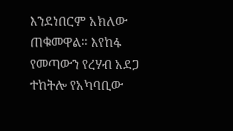እንደነበርም አክለው ጠቁመዋል። እየከፋ የመጣውን የረሃብ አደጋ ተከትሎ የአካባቢው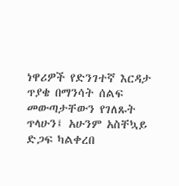ነዋሪዎች የድንገተኛ እርዳታ ጥያቄ በማንሳት ሰልፍ መውጣታቸውን የገለጹት ጥላሁን፤ አሁንም አስቸኳይ ድጋፍ ካልቀረበ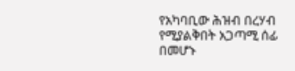የአካባቢው ሕዝብ በረሃብ የሚያልቅበት አጋጣሚ ሰፊ በመሆኑ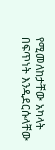የሚመለከታቸው አካላት በፍጥነት እንዲደርሱላቸው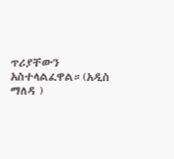ጥሪያቸውን አስተላልፈዋል።(አዲስ ማለዳ )